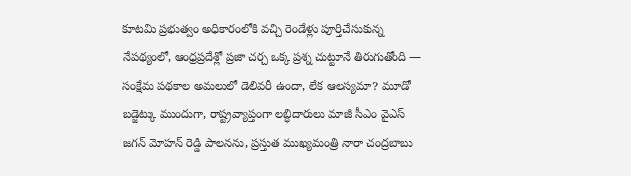కూటమి ప్రభుత్వం అధికారంలోకి వచ్చి రెండేళ్లు పూర్తిచేసుకున్న నేపథ్యంలో, ఆంధ్రప్రదేశ్లో ప్రజా చర్చ ఒక్క ప్రశ్న చుట్టూనే తిరుగుతోంది — సంక్షేమ పథకాల అమలులో డెలివరీ ఉందా, లేక ఆలస్యమా? మూడో బడ్జెట్కు ముందుగా, రాష్ట్రవ్యాప్తంగా లబ్ధిదారులు మాజీ సీఎం వైఎస్ జగన్ మోహన్ రెడ్డి పాలనను, ప్రస్తుత ముఖ్యమంత్రి నారా చంద్రబాబు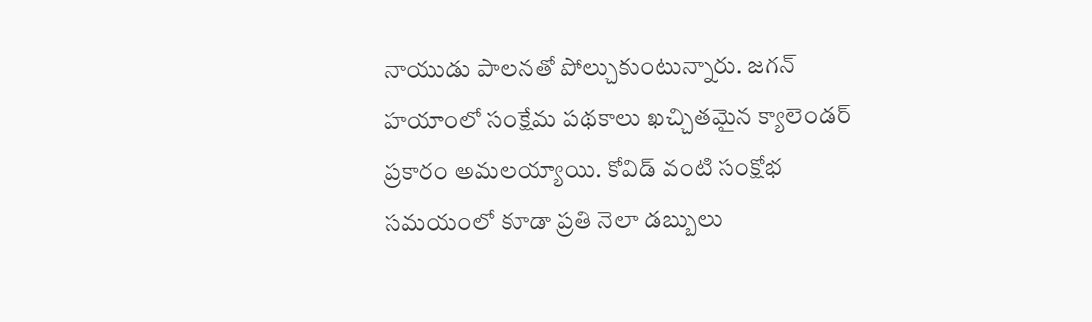నాయుడు పాలనతో పోల్చుకుంటున్నారు. జగన్ హయాంలో సంక్షేమ పథకాలు ఖచ్చితమైన క్యాలెండర్ ప్రకారం అమలయ్యాయి. కోవిడ్ వంటి సంక్షోభ సమయంలో కూడా ప్రతి నెలా డబ్బులు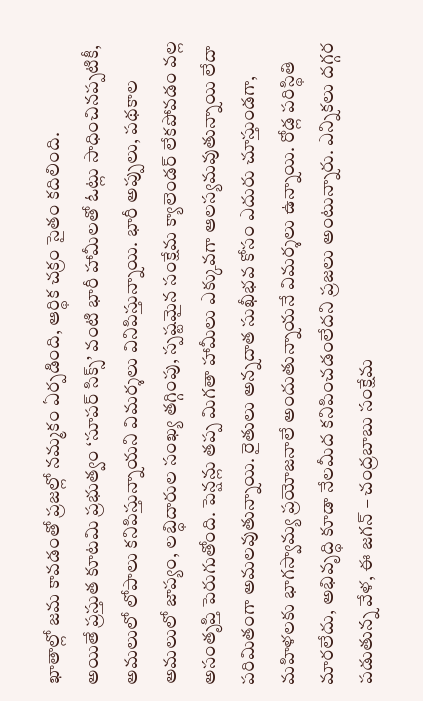ఖాతాల్లో జమ కావడంతో ప్రజల్లో నమ్మకం ఏర్పడింది, ఆర్థిక చక్రం సైతం కదిలింది.
అయితే ప్రస్తుత కూటమి ప్రభుత్వం ‘సూపర్ సిక్స్’ వంటి భారీ హామీలతో ఓట్లు సాధించినప్పటికీ, అమలులో లోపాలు కనిపిస్తున్నాయని విమర్శలు వినిపిస్తున్నాయి. భారీ అప్పులు, పథకాల అమలులో జాప్యం, లబ్ధిదారుల సంఖ్య తగ్గింపు, స్పష్టమైన సంక్షేమ క్యాలెండర్ లేకపోవడం వల్ల అసంతృప్తి పెరుగుతోంది. పెన్షన్లు తప్ప మిగతా హామీలు ఎక్కువగా ఆలస్యమవుతున్నాయి లేదా పరిమితంగా అమలవుతున్నాయి. రైతులు అన్నదాత సుఖీభవ కోసం ఎదురు చూస్తుండగా, మహిళలకు భాగస్వామ్య ప్రయోజనాలే అందుతున్నాయనే విమర్శలు ఉన్నాయి. రోడ్ల పరిస్థితి మారలేదు, అభివృద్ధి కూడా నేలమీద కనిపించడంలేదని ప్రజలు అంటున్నారు. ఎన్నికలు దగ్గర పడుతున్న వేళ, ఈ జగన్ – చంద్రబాబు సంక్షేమ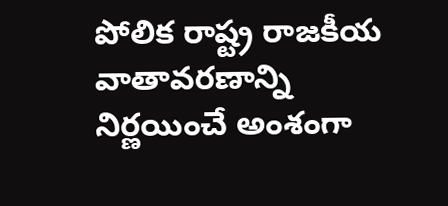పోలిక రాష్ట్ర రాజకీయ వాతావరణాన్ని నిర్ణయించే అంశంగా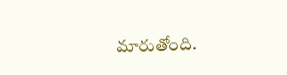మారుతోంది.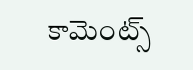కామెంట్స్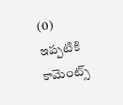(0)
ఇప్పటికి కామెంట్స్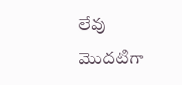లేవు
మొదటిగా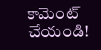కామెంట్ చేయండి!